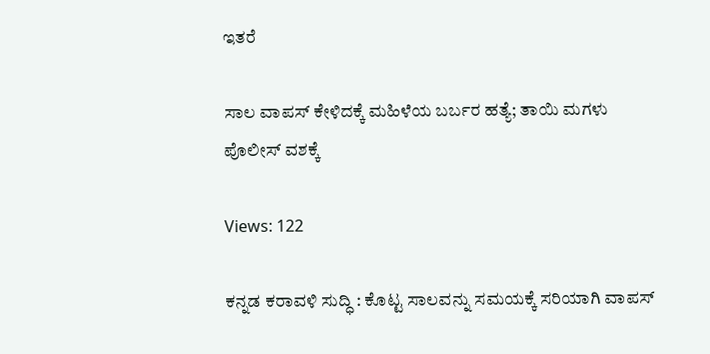ಇತರೆ

ಸಾಲ ವಾಪಸ್‌ ಕೇಳಿದಕ್ಕೆ ಮಹಿಳೆಯ ಬರ್ಬರ ಹತ್ಯೆ; ತಾಯಿ ಮಗಳು ಪೊಲೀಸ್ ವಶಕ್ಕೆ

Views: 122

ಕನ್ನಡ ಕರಾವಳಿ ಸುದ್ಧಿ : ಕೊಟ್ಟ ಸಾಲವನ್ನು ಸಮಯಕ್ಕೆ ಸರಿಯಾಗಿ ವಾಪಸ್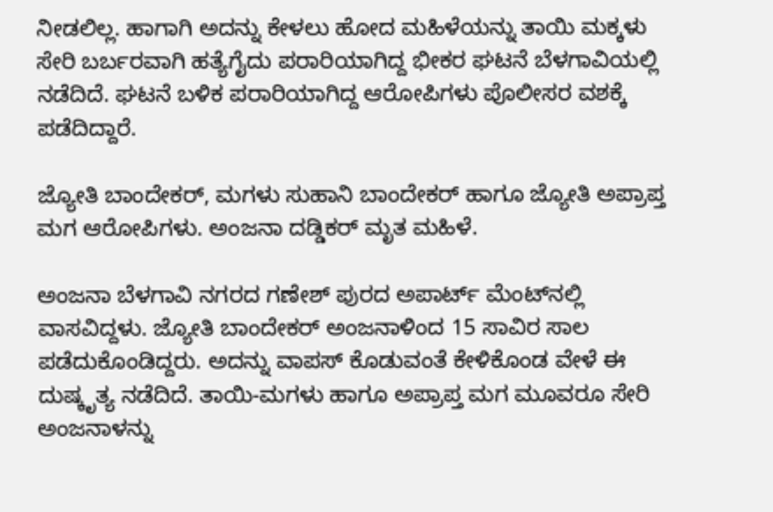ನೀಡಲಿಲ್ಲ. ಹಾಗಾಗಿ ಅದನ್ನು ಕೇಳಲು ಹೋದ ಮಹಿಳೆಯನ್ನು ತಾಯಿ ಮಕ್ಕಳು ಸೇರಿ ಬರ್ಬರವಾಗಿ ಹತ್ಯೆಗೈದು ಪರಾರಿಯಾಗಿದ್ದ ಭೀಕರ ಘಟನೆ ಬೆಳಗಾವಿಯಲ್ಲಿ ನಡೆದಿದೆ. ಘಟನೆ ಬಳಿಕ ಪರಾರಿಯಾಗಿದ್ದ ಆರೋಪಿಗಳು ಪೊಲೀಸರ ವಶಕ್ಕೆ ಪಡೆದಿದ್ದಾರೆ.

ಜ್ಯೋತಿ ಬಾಂದೇಕರ್, ಮಗಳು ಸುಹಾನಿ ಬಾಂದೇಕರ್ ಹಾಗೂ ಜ್ಯೋತಿ ಅಪ್ರಾಪ್ತ ಮಗ ಆರೋಪಿಗಳು. ಅಂಜನಾ ದಡ್ಡಿಕರ್ ಮೃತ ಮಹಿಳೆ.

ಅಂಜನಾ ಬೆಳಗಾವಿ ನಗರದ ಗಣೇಶ್ ಪುರದ ಅಪಾರ್ಟ್ ಮೆಂಟ್‌ನಲ್ಲಿ ವಾಸವಿದ್ದಳು. ಜ್ಯೋತಿ ಬಾಂದೇಕರ್ ಅಂಜನಾಳಿಂದ 15 ಸಾವಿರ ಸಾಲ ಪಡೆದುಕೊಂಡಿದ್ದರು. ಅದನ್ನು ವಾಪಸ್ ಕೊಡುವಂತೆ ಕೇಳಿಕೊಂಡ ವೇಳೆ ಈ ದುಷ್ಕೃತ್ಯ ನಡೆದಿದೆ. ತಾಯಿ-ಮಗಳು ಹಾಗೂ ಅಪ್ರಾಪ್ತ ಮಗ ಮೂವರೂ ಸೇರಿ ಅಂಜನಾಳನ್ನು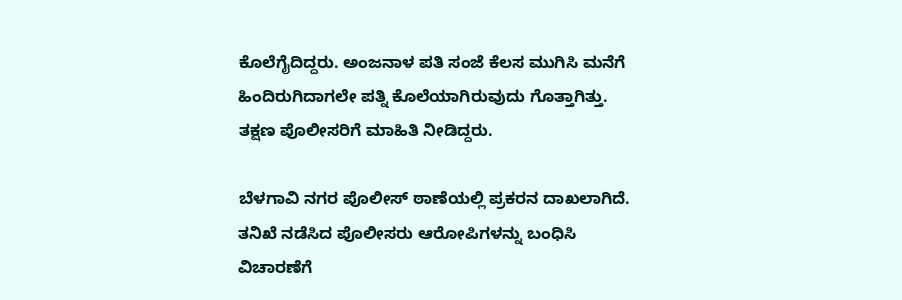ಕೊಲೆಗೈದಿದ್ದರು. ಅಂಜನಾಳ ಪತಿ ಸಂಜೆ ಕೆಲಸ ಮುಗಿಸಿ ಮನೆಗೆ ಹಿಂದಿರುಗಿದಾಗಲೇ ಪತ್ನಿ ಕೊಲೆಯಾಗಿರುವುದು ಗೊತ್ತಾಗಿತ್ತು. ತಕ್ಷಣ ಪೊಲೀಸರಿಗೆ ಮಾಹಿತಿ ನೀಡಿದ್ದರು.

ಬೆಳಗಾವಿ ನಗರ ಪೊಲೀಸ್ ಠಾಣೆಯಲ್ಲಿ ಪ್ರಕರನ ದಾಖಲಾಗಿದೆ. ತನಿಖೆ ನಡೆಸಿದ ಪೊಲೀಸರು ಆರೋಪಿಗಳನ್ನು ಬಂಧಿಸಿ ವಿಚಾರಣೆಗೆ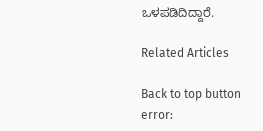ಒಳಪಡಿದಿದ್ದಾರೆ.

Related Articles

Back to top button
error: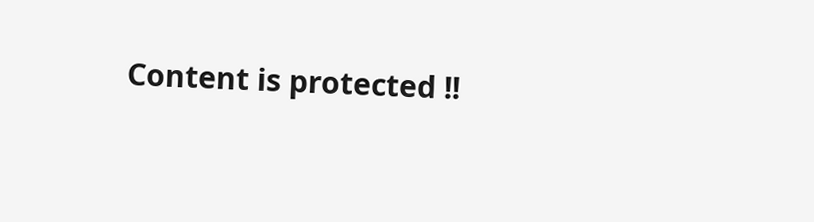Content is protected !!